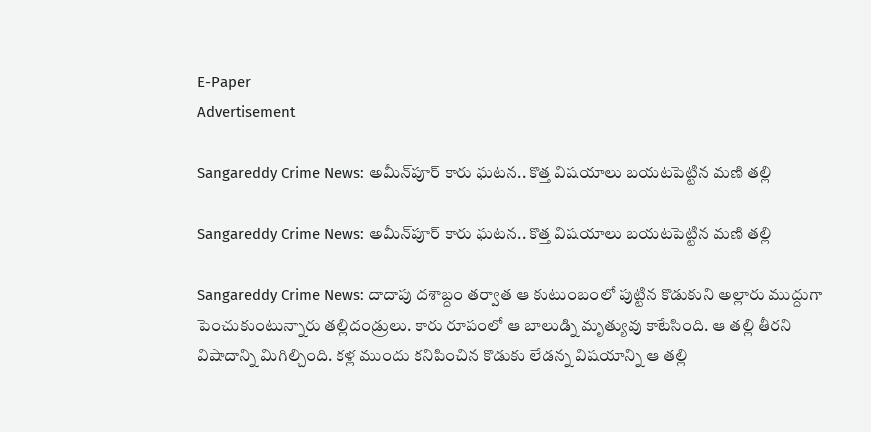E-Paper
Advertisement

Sangareddy Crime News: అమీన్‌పూర్‌ కారు ఘటన.. కొత్త విషయాలు బయటపెట్టిన మణి తల్లి

Sangareddy Crime News: అమీన్‌పూర్‌ కారు ఘటన.. కొత్త విషయాలు బయటపెట్టిన మణి తల్లి

Sangareddy Crime News: దాదాపు దశాబ్దం తర్వాత ఆ కుటుంబంలో పుట్టిన కొడుకుని అల్లారు ముద్దుగా పెంచుకుంటున్నారు తల్లిదండ్రులు. కారు రూపంలో ఆ బాలుడ్ని మృత్యువు కాటేసింది. ఆ తల్లి తీరని విషాదాన్ని మిగిల్చింది. కళ్ల ముందు కనిపించిన కొడుకు లేడన్న విషయాన్ని ఆ తల్లి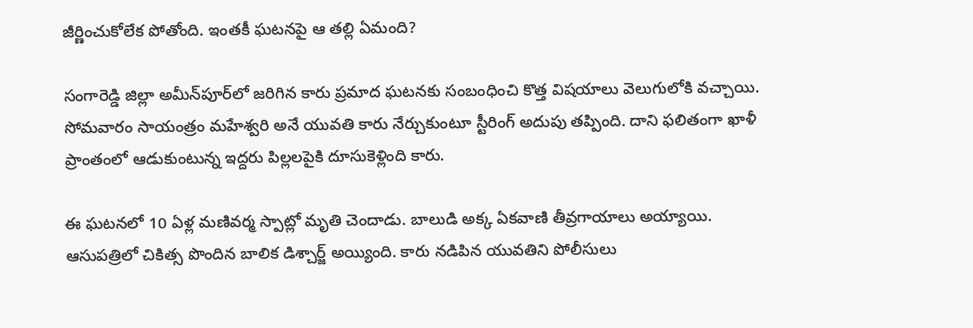జీర్ణించుకోలేక పోతోంది. ఇంతకీ ఘటనపై ఆ తల్లి ఏమంది?

సంగారెడ్డి జిల్లా అమీన్‌పూర్‌లో జరిగిన కారు ప్రమాద ఘటనకు సంబంధించి కొత్త విషయాలు వెలుగులోకి వచ్చాయి. సోమవారం సాయంత్రం మహేశ్వరి అనే యువతి కారు నేర్చుకుంటూ స్టీరింగ్ అదుపు తప్పింది. దాని ఫలితంగా ఖాళీ ప్రాంతంలో ఆడుకుంటున్న ఇద్దరు పిల్లలపైకి దూసుకెళ్లింది కారు.

ఈ ఘటనలో 10 ఏళ్ల మణివర్మ స్పాట్లో మృతి చెందాడు. బాలుడి అక్క ఏకవాణి తీవ్రగాయాలు అయ్యాయి.   ఆసుపత్రిలో చికిత్స పొందిన బాలిక డిశ్చార్జ్ అయ్యింది. కారు నడిపిన యువతిని పోలీసులు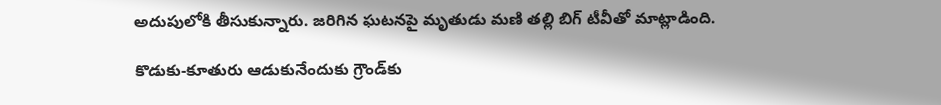అదుపులోకి తీసుకున్నారు. జరిగిన ఘటనపై మృతుడు మణి తల్లి బిగ్ టీవీతో మాట్లాడింది.

కొడుకు-కూతురు ఆడుకునేందుకు గ్రౌండ్‌కు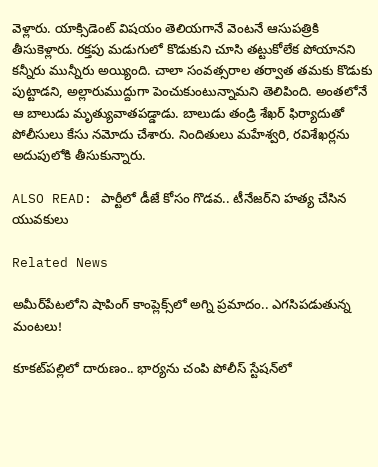వెళ్లారు. యాక్సిడెంట్ విషయం తెలియగానే వెంటనే ఆసుపత్రికి తీసుకెళ్లారు. రక్తపు మడుగులో కొడుకుని చూసి తట్టుకోలేక పోయానని కన్నీరు మున్నీరు అయ్యింది. చాలా సంవత్సరాల తర్వాత తమకు కొడుకు పుట్టాడని, అల్లారుముద్దుగా పెంచుకుంటున్నామని తెలిపింది. అంతలోనే ఆ బాలుడు మృత్యువాతపడ్డాడు. బాలుడు తండ్రి శేఖర్ ఫిర్యాదుతో పోలీసులు కేసు నమోదు చేశారు. నిందితులు మహేశ్వరి, రవిశేఖర్లను అదుపులోకి తీసుకున్నారు.

ALSO READ: పార్టీలో డీజే కోసం గొడవ.. టీనేజర్‌ని హత్య చేసిన యువకులు

Related News

అమీర్‌పేటలోని షాపింగ్ కాంప్లెక్స్‌లో అగ్ని ప్రమాదం.. ఎగసిపడుతున్న మంటలు!

కూకట్‌పల్లిలో దారుణం.. భార్యను చంపి పోలీస్ స్టేషన్‌లో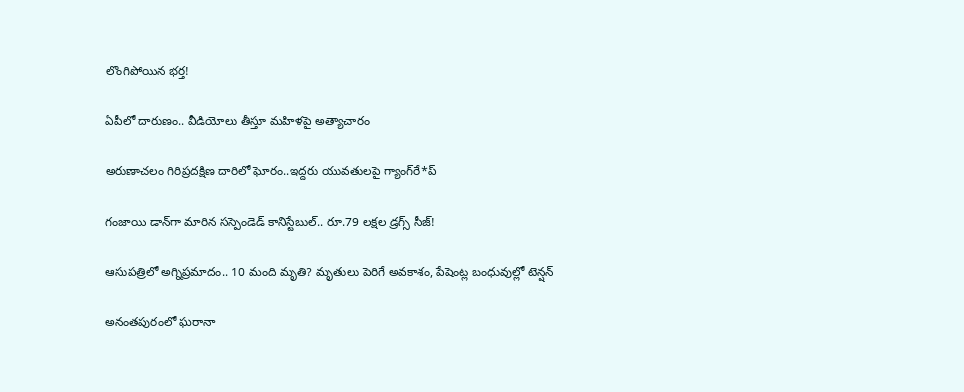లొంగిపోయిన భర్త!

ఏపీలో దారుణం.. వీడియోలు తీస్తూ మ‌హిళ‌పై అత్యాచారం

అరుణాచలం గిరిప్రదక్షిణ దారిలో ఘోరం..ఇద్దరు యువతులపై గ్యాంగ్‌రే*ప్

గంజాయి డాన్‌గా మారిన సస్పెండెడ్ కానిస్టేబుల్.. రూ.79 లక్షల డ్రగ్స్ సీజ్!

ఆసుపత్రిలో అగ్నిప్రమాదం.. 10 మంది మృతి? మృతులు పెరిగే అవకాశం, పేషెంట్ల బంధువుల్లో టెన్షన్

అనంతపురంలో ఘరానా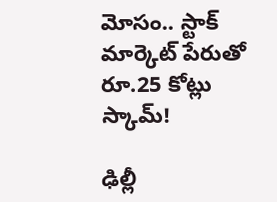మోసం.. స్టాక్ మార్కెట్ పేరుతో రూ.25 కోట్లు స్కామ్!

ఢిల్లీ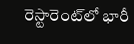రెస్టారెంట్‌లో భారీ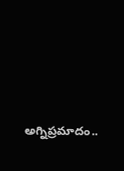అగ్నిప్రమాదం..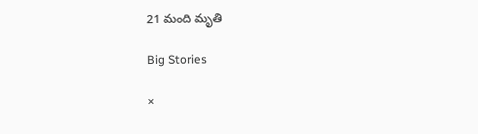21 మంది మృతి

Big Stories

×